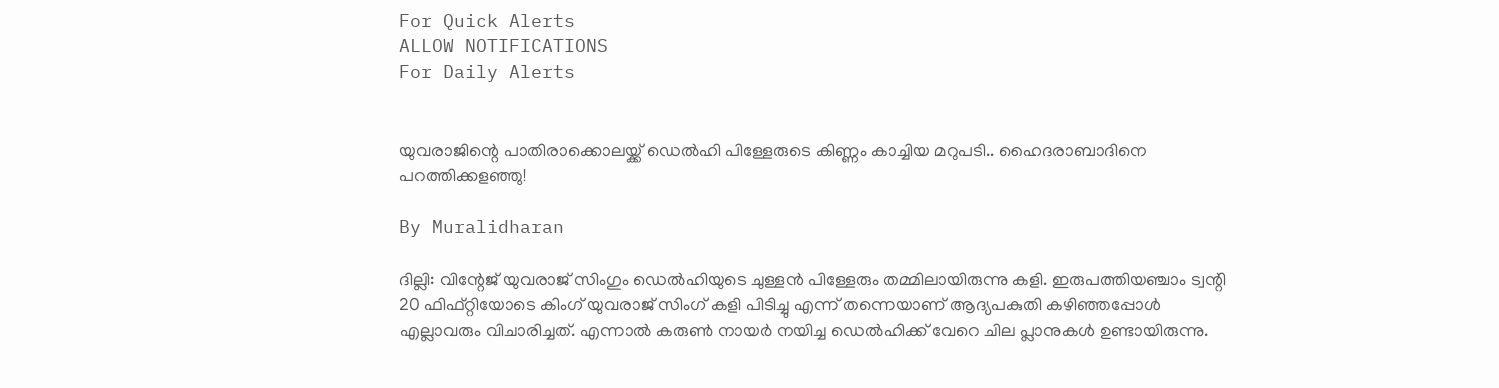For Quick Alerts
ALLOW NOTIFICATIONS
For Daily Alerts


യുവരാജിന്റെ പാതിരാക്കൊലയ്ക്ക് ഡെല്‍ഹി പിള്ളേരുടെ കിണ്ണം കാച്ചിയ മറുപടി.. ഹൈദരാബാദിനെ പറത്തിക്കളഞ്ഞു!

By Muralidharan

ദില്ലി: വിന്റേജ് യുവരാജ് സിംഗും ഡെല്‍ഹിയുടെ ചുള്ളന്‍ പിള്ളേരും തമ്മിലായിരുന്നു കളി. ഇരുപത്തിയഞ്ചാം ട്വന്റി 20 ഫിഫ്റ്റിയോടെ കിംഗ് യുവരാജ് സിംഗ് കളി പിടിച്ചു എന്ന് തന്നെയാണ് ആദ്യപകുതി കഴിഞ്ഞപ്പോള്‍ എല്ലാവരും വിചാരിച്ചത്. എന്നാല്‍ കരുണ്‍ നായര്‍ നയിച്ച ഡെല്‍ഹിക്ക് വേറെ ചില പ്ലാനുകള്‍ ഉണ്ടായിരുന്നു.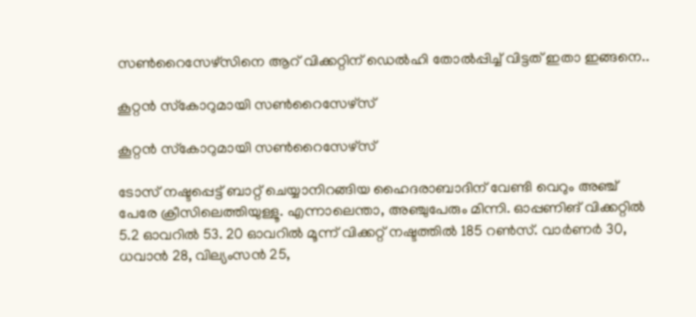സണ്‍റൈസേഴ്‌സിനെ ആറ് വിക്കറ്റിന് ഡെല്‍ഹി തോല്‍പ്പിച്ച് വിട്ടത് ഇതാ ഇങ്ങനെ..

കൂറ്റന്‍ സ്‌കോറുമായി സണ്‍റൈസേഴ്‌സ്

കൂറ്റന്‍ സ്‌കോറുമായി സണ്‍റൈസേഴ്‌സ്

ടോസ് നഷ്ടപ്പെട്ട് ബാറ്റ് ചെയ്യാനിറങ്ങിയ ഹൈദരാബാദിന് വേണ്ടി വെറും അഞ്ച് പേരേ ക്രീസിലെത്തിയുള്ളൂ. എന്നാലെന്താ, അഞ്ചുപേരും മിന്നി. ഓപ്പണിങ് വിക്കറ്റില്‍ 5.2 ഓവറില്‍ 53. 20 ഓവറില്‍ മൂന്ന് വിക്കറ്റ് നഷ്ടത്തില്‍ 185 റണ്‍സ്. വാര്‍ണര്‍ 30, ധവാന്‍ 28, വില്യംസന്‍ 25,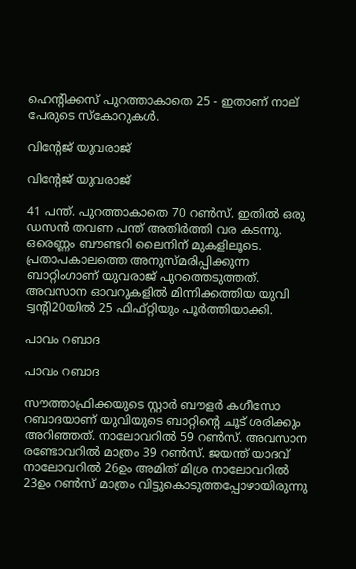ഹെന്റിക്കസ് പുറത്താകാതെ 25 - ഇതാണ് നാല് പേരുടെ സ്‌കോറുകള്‍.

വിന്റേജ് യുവരാജ്

വിന്റേജ് യുവരാജ്

41 പന്ത്. പുറത്താകാതെ 70 റണ്‍സ്. ഇതില്‍ ഒരു ഡസന്‍ തവണ പന്ത് അതിര്‍ത്തി വര കടന്നു. ഒരെണ്ണം ബൗണ്ടറി ലൈനിന് മുകളിലൂടെ. പ്രതാപകാലത്തെ അനുസ്മരിപ്പിക്കുന്ന ബാറ്റിംഗാണ് യുവരാജ് പുറത്തെടുത്തത്. അവസാന ഓവറുകളില്‍ മിന്നിക്കത്തിയ യുവി ട്വന്റി20യില്‍ 25 ഫിഫ്റ്റിയും പൂര്‍ത്തിയാക്കി.

പാവം റബാദ

പാവം റബാദ

സൗത്താഫ്രിക്കയുടെ സ്റ്റാര്‍ ബൗളര്‍ കഗീസോ റബാദയാണ് യുവിയുടെ ബാറ്റിന്റെ ചൂട് ശരിക്കും അറിഞ്ഞത്. നാലോവറില്‍ 59 റണ്‍സ്. അവസാന രണ്ടോവറില്‍ മാത്രം 39 റണ്‍സ്. ജയന്ത് യാദവ് നാലോവറില്‍ 26ഉം അമിത് മിശ്ര നാലോവറില്‍ 23ഉം റണ്‍സ് മാത്രം വിട്ടുകൊടുത്തപ്പോഴായിരുന്നു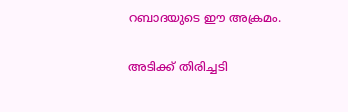റബാദയുടെ ഈ അക്രമം.

അടിക്ക് തിരിച്ചടി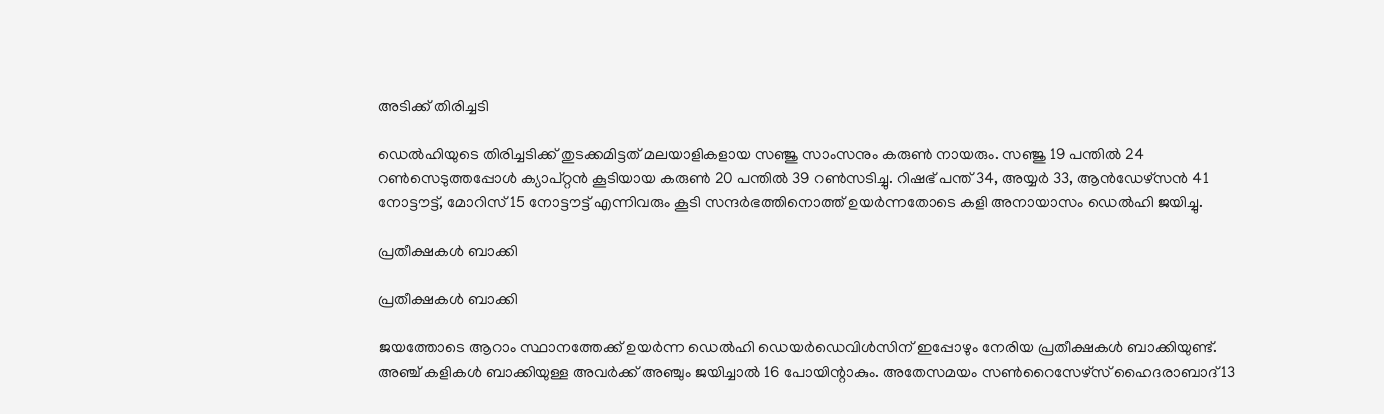അടിക്ക് തിരിച്ചടി

ഡെല്‍ഹിയുടെ തിരിച്ചടിക്ക് തുടക്കമിട്ടത് മലയാളികളായ സഞ്ജു സാംസനും കരുണ്‍ നായരും. സഞ്ജു 19 പന്തില്‍ 24 റണ്‍സെടുത്തപ്പോള്‍ ക്യാപ്റ്റന്‍ കൂടിയായ കരുണ്‍ 20 പന്തില്‍ 39 റണ്‍സടിച്ചു. റിഷഭ് പന്ത് 34, അയ്യര്‍ 33, ആന്‍ഡേഴ്‌സന്‍ 41 നോട്ടൗട്ട്, മോറിസ് 15 നോട്ടൗട്ട് എന്നിവരും കൂടി സന്ദര്‍ഭത്തിനൊത്ത് ഉയര്‍ന്നതോടെ കളി അനായാസം ഡെല്‍ഹി ജയിച്ചു.

പ്രതീക്ഷകള്‍ ബാക്കി

പ്രതീക്ഷകള്‍ ബാക്കി

ജയത്തോടെ ആറാം സ്ഥാനത്തേക്ക് ഉയര്‍ന്ന ഡെല്‍ഹി ഡെയര്‍ഡെവിള്‍സിന് ഇപ്പോഴും നേരിയ പ്രതീക്ഷകള്‍ ബാക്കിയുണ്ട്. അഞ്ച് കളികള്‍ ബാക്കിയുള്ള അവര്‍ക്ക് അഞ്ചും ജയിച്ചാല്‍ 16 പോയിന്റാകും. അതേസമയം സണ്‍റൈസേഴ്‌സ് ഹൈദരാബാദ് 13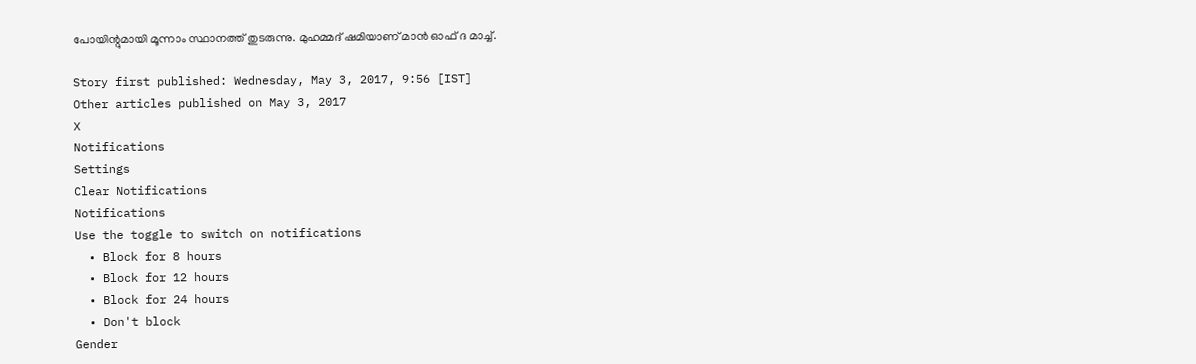പോയിന്റുമായി മൂന്നാം സ്ഥാനത്ത് തുടരുന്നു. മുഹമ്മദ് ഷമിയാണ് മാന്‍ ഓഫ് ദ മാച്ച്.

Story first published: Wednesday, May 3, 2017, 9:56 [IST]
Other articles published on May 3, 2017
X
Notifications
Settings
Clear Notifications
Notifications
Use the toggle to switch on notifications
  • Block for 8 hours
  • Block for 12 hours
  • Block for 24 hours
  • Don't block
Gender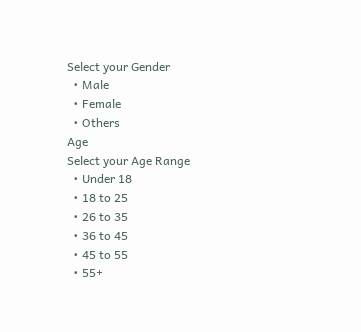Select your Gender
  • Male
  • Female
  • Others
Age
Select your Age Range
  • Under 18
  • 18 to 25
  • 26 to 35
  • 36 to 45
  • 45 to 55
  • 55+